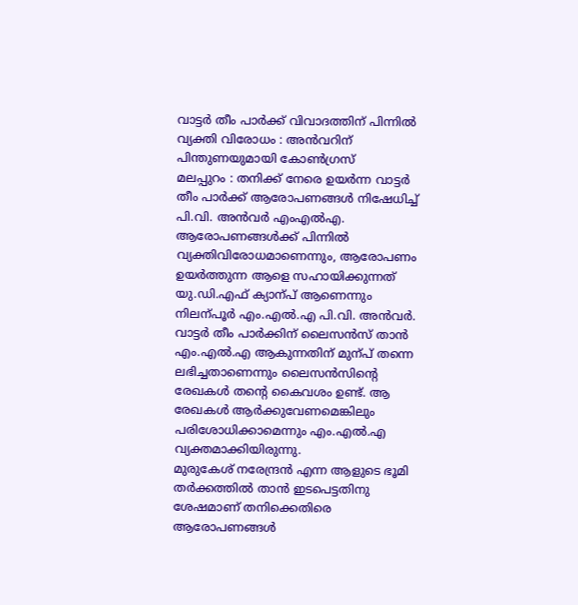വാട്ടർ തീം പാർക്ക് വിവാദത്തിന് പിന്നിൽ വ്യക്തി വിരോധം : അൻവറിന് പിന്തുണയുമായി കോൺഗ്രസ്
മലപ്പുറം : തനിക്ക് നേരെ ഉയർന്ന വാട്ടർ തീം പാർക്ക് ആരോപണങ്ങൾ നിഷേധിച്ച് പി.വി. അൻവർ എംഎൽഎ. ആരോപണങ്ങൾക്ക് പിന്നിൽ വ്യക്തിവിരോധമാണെന്നും, ആരോപണം ഉയർത്തുന്ന ആളെ സഹായിക്കുന്നത് യു.ഡി.എഫ് ക്യാന്പ് ആണെന്നും നിലന്പൂർ എം.എൽ.എ പി.വി. അൻവർ. വാട്ടർ തീം പാർക്കിന് ലൈസൻസ് താൻ എം.എൽ.എ ആകുന്നതിന് മുന്പ് തന്നെ ലഭിച്ചതാണെന്നും ലൈസൻസിന്റെ രേഖകൾ തന്റെ കൈവശം ഉണ്ട്. ആ രേഖകൾ ആർക്കുവേണമെങ്കിലും പരിശോധിക്കാമെന്നും എം.എൽ.എ വ്യക്തമാക്കിയിരുന്നു.
മുരുകേശ് നരേന്ദ്രൻ എന്ന ആളുടെ ഭൂമി തർക്കത്തിൽ താൻ ഇടപെട്ടതിനു ശേഷമാണ് തനിക്കെതിരെ ആരോപണങ്ങൾ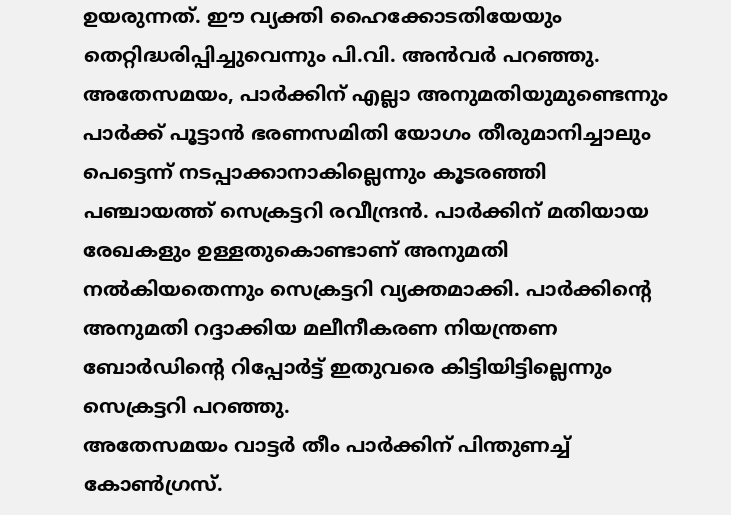ഉയരുന്നത്. ഈ വ്യക്തി ഹൈക്കോടതിയേയും തെറ്റിദ്ധരിപ്പിച്ചുവെന്നും പി.വി. അൻവർ പറഞ്ഞു.
അതേസമയം, പാർക്കിന് എല്ലാ അനുമതിയുമുണ്ടെന്നും പാർക്ക് പൂട്ടാൻ ഭരണസമിതി യോഗം തീരുമാനിച്ചാലും പെട്ടെന്ന് നടപ്പാക്കാനാകില്ലെന്നും കൂടരഞ്ഞി പഞ്ചായത്ത് സെക്രട്ടറി രവീന്ദ്രൻ. പാർക്കിന് മതിയായ രേഖകളും ഉള്ളതുകൊണ്ടാണ് അനുമതി നൽകിയതെന്നും സെക്രട്ടറി വ്യക്തമാക്കി. പാർക്കിന്റെ അനുമതി റദ്ദാക്കിയ മലീനീകരണ നിയന്ത്രണ ബോർഡിന്റെ റിപ്പോർട്ട് ഇതുവരെ കിട്ടിയിട്ടില്ലെന്നും സെക്രട്ടറി പറഞ്ഞു.
അതേസമയം വാട്ടർ തീം പാർക്കിന് പിന്തുണച്ച് കോൺഗ്രസ്.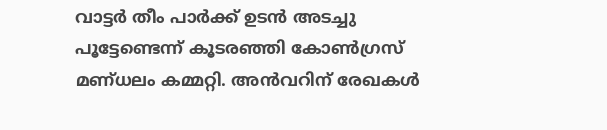വാട്ടർ തീം പാർക്ക് ഉടൻ അടച്ചു പൂട്ടേണ്ടെന്ന് കൂടരഞ്ഞി കോൺഗ്രസ് മണ്ധലം കമ്മറ്റി. അൻവറിന് രേഖകൾ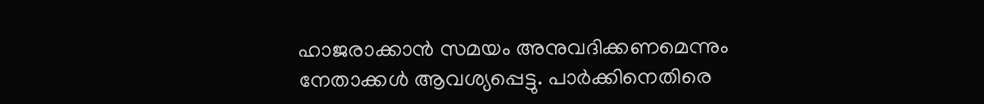ഹാജരാക്കാൻ സമയം അനുവദിക്കണമെന്നും നേതാക്കൾ ആവശ്യപ്പെട്ടു. പാർക്കിനെതിരെ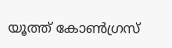യൂത്ത് കോൺഗ്രസ്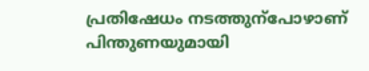പ്രതിഷേധം നടത്തുന്പോഴാണ് പിന്തുണയുമായി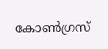കോൺഗ്രസ്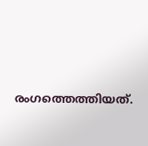രംഗത്തെത്തിയത്.